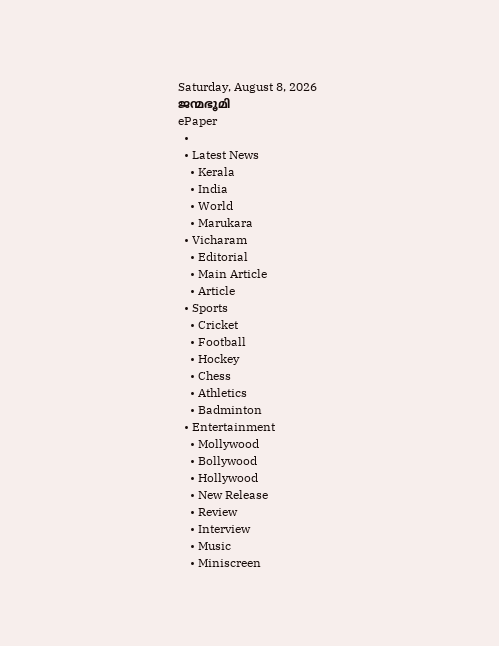Saturday, August 8, 2026
ജന്മഭൂമി
ePaper
  •
  • Latest News
    • Kerala
    • India
    • World
    • Marukara
  • Vicharam
    • Editorial
    • Main Article
    • Article
  • Sports
    • Cricket
    • Football
    • Hockey
    • Chess
    • Athletics
    • Badminton
  • Entertainment
    • Mollywood
    • Bollywood
    • Hollywood
    • New Release
    • Review
    • Interview
    • Music
    • Miniscreen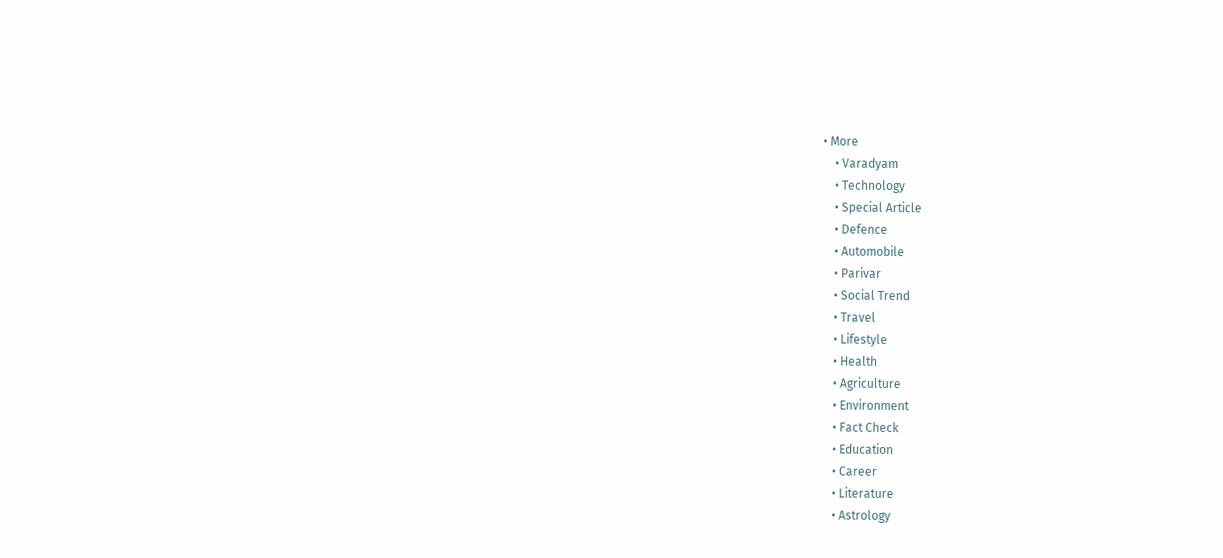• More
    • Varadyam
    • Technology
    • Special Article
    • Defence
    • Automobile
    • Parivar
    • Social Trend
    • Travel
    • Lifestyle
    • Health
    • Agriculture
    • Environment
    • Fact Check
    • Education
    • Career
    • Literature
    • Astrology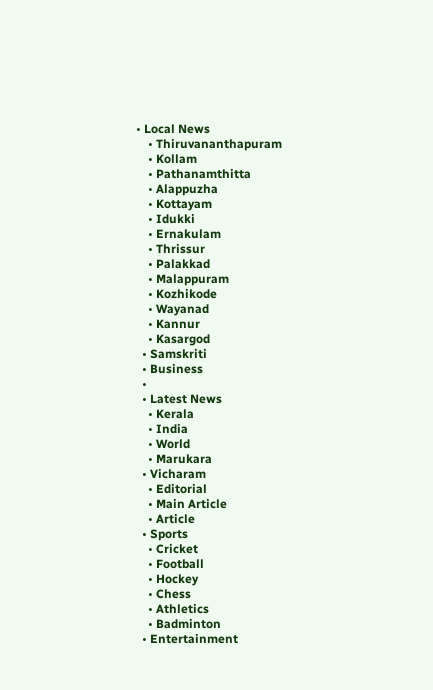• Local News
    • Thiruvananthapuram
    • Kollam
    • Pathanamthitta
    • Alappuzha
    • Kottayam
    • Idukki
    • Ernakulam
    • Thrissur
    • Palakkad
    • Malappuram
    • Kozhikode
    • Wayanad
    • Kannur
    • Kasargod
  • Samskriti
  • Business
  •
  • Latest News
    • Kerala
    • India
    • World
    • Marukara
  • Vicharam
    • Editorial
    • Main Article
    • Article
  • Sports
    • Cricket
    • Football
    • Hockey
    • Chess
    • Athletics
    • Badminton
  • Entertainment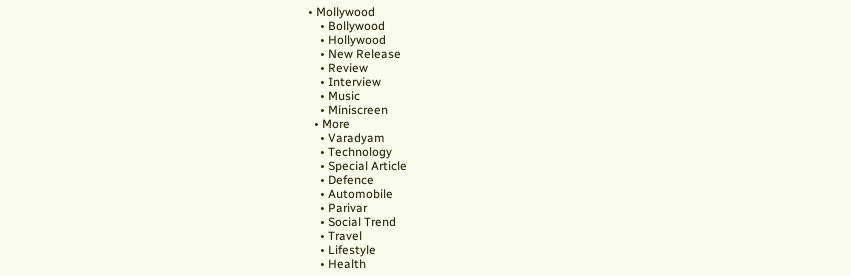• Mollywood
    • Bollywood
    • Hollywood
    • New Release
    • Review
    • Interview
    • Music
    • Miniscreen
  • More
    • Varadyam
    • Technology
    • Special Article
    • Defence
    • Automobile
    • Parivar
    • Social Trend
    • Travel
    • Lifestyle
    • Health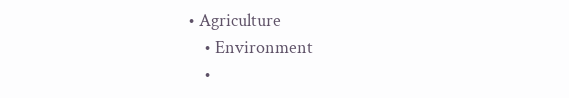• Agriculture
    • Environment
    •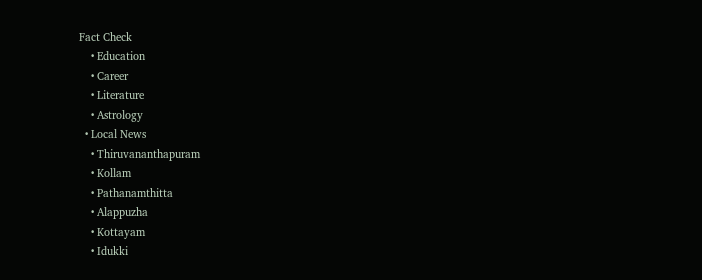Fact Check
    • Education
    • Career
    • Literature
    • Astrology
  • Local News
    • Thiruvananthapuram
    • Kollam
    • Pathanamthitta
    • Alappuzha
    • Kottayam
    • Idukki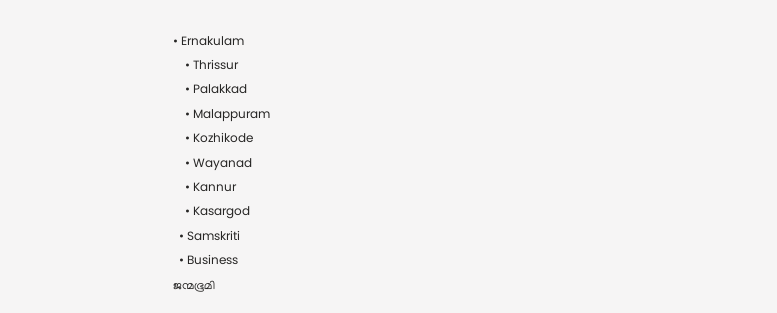• Ernakulam
    • Thrissur
    • Palakkad
    • Malappuram
    • Kozhikode
    • Wayanad
    • Kannur
    • Kasargod
  • Samskriti
  • Business
ജന്മഭൂമി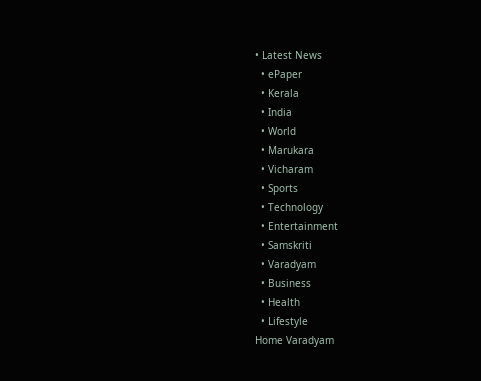• Latest News
  • ePaper
  • Kerala
  • India
  • World
  • Marukara
  • Vicharam
  • Sports
  • Technology
  • Entertainment
  • Samskriti
  • Varadyam
  • Business
  • Health
  • Lifestyle
Home Varadyam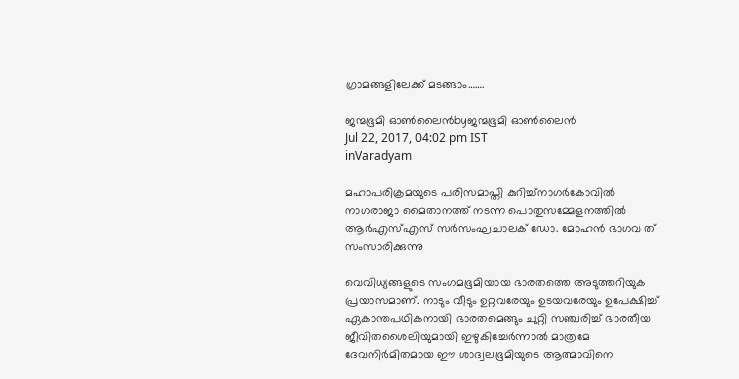ഗ്രാമങ്ങളിലേക്ക് മടങ്ങാം…….

ജന്മഭൂമി ഓണ്‍ലൈന്‍byജന്മഭൂമി ഓണ്‍ലൈന്‍
Jul 22, 2017, 04:02 pm IST
inVaradyam

മഹാപരിക്രമയുടെ പരിസമാപ്തി കുറിച്ച്നാഗര്‍കോവില്‍ നാഗരാജാ മൈതാനത്ത് നടന്ന പൊതുസമ്മേളനത്തില്‍ ആര്‍എസ്എസ് സര്‍സംഘചാലക് ഡോ. മോഹന്‍ ഭാഗവ ത് സംസാരിക്കുന്നു

വെവിധ്യങ്ങളുടെ സംഗമഭൂമിയായ ഭാരതത്തെ അടുത്തറിയുക പ്രയാസമാണ്. നാടും വീടും ഉറ്റവരേയും ഉടയവരേയും ഉപേക്ഷിച്ച് ഏകാന്തപഥികനായി ഭാരതമെങ്ങും ചുറ്റി സഞ്ചരിച്ച് ഭാരതീയ ജീവിതശൈലിയുമായി ഇഴുകിച്ചേര്‍ന്നാല്‍ മാത്രമേ ദേവനിര്‍മിതമായ ഈ ശാദ്വലഭൂമിയുടെ ആത്മാവിനെ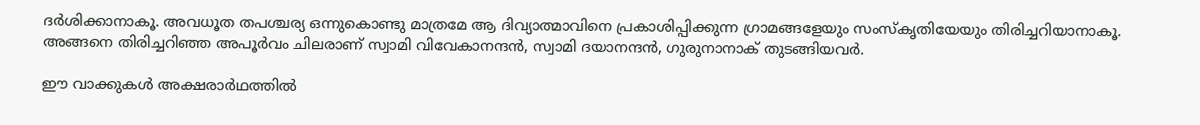ദര്‍ശിക്കാനാകൂ. അവധൂത തപശ്ചര്യ ഒന്നുകൊണ്ടു മാത്രമേ ആ ദിവ്യാത്മാവിനെ പ്രകാശിപ്പിക്കുന്ന ഗ്രാമങ്ങളേയും സംസ്‌കൃതിയേയും തിരിച്ചറിയാനാകൂ. അങ്ങനെ തിരിച്ചറിഞ്ഞ അപൂര്‍വം ചിലരാണ് സ്വാമി വിവേകാനന്ദന്‍, സ്വാമി ദയാനന്ദന്‍, ഗുരുനാനാക് തുടങ്ങിയവര്‍.

ഈ വാക്കുകള്‍ അക്ഷരാര്‍ഥത്തില്‍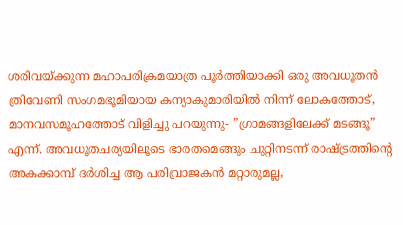ശരിവയ്‌ക്കുന്ന മഹാപരിക്രമയാത്ര പൂര്‍ത്തിയാക്കി ഒരു അവധൂതന്‍ ത്രിവേണി സംഗമഭൂമിയായ കന്യാകുമാരിയില്‍ നിന്ന് ലോകത്തോട്, മാനവസമൂഹത്തോട് വിളിച്ചു പറയുന്നു- ”ഗ്രാമങ്ങളിലേക്ക് മടങ്ങൂ” എന്ന്. അവധൂതചര്യയിലൂടെ ഭാരതമെങ്ങും ചുറ്റിനടന്ന് രാഷ്‌ട്രത്തിന്റെ അകക്കാമ്പ് ദര്‍ശിച്ച ആ പരിവ്രാജകന്‍ മറ്റാരുമല്ല,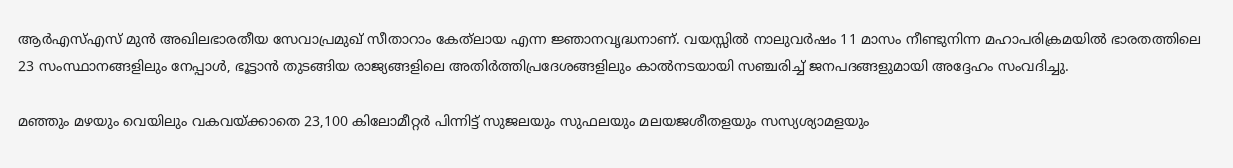ആര്‍എസ്എസ് മുന്‍ അഖിലഭാരതീയ സേവാപ്രമുഖ് സീതാറാം കേത്‌ലായ എന്ന ജ്ഞാനവൃദ്ധനാണ്. വയസ്സില്‍ നാലുവര്‍ഷം 11 മാസം നീണ്ടുനിന്ന മഹാപരിക്രമയില്‍ ഭാരതത്തിലെ 23 സംസ്ഥാനങ്ങളിലും നേപ്പാള്‍, ഭൂട്ടാന്‍ തുടങ്ങിയ രാജ്യങ്ങളിലെ അതിര്‍ത്തിപ്രദേശങ്ങളിലും കാല്‍നടയായി സഞ്ചരിച്ച് ജനപദങ്ങളുമായി അദ്ദേഹം സംവദിച്ചു.

മഞ്ഞും മഴയും വെയിലും വകവയ്‌ക്കാതെ 23,100 കിലോമീറ്റര്‍ പിന്നിട്ട് സുജലയും സുഫലയും മലയജശീതളയും സസ്യശ്യാമളയും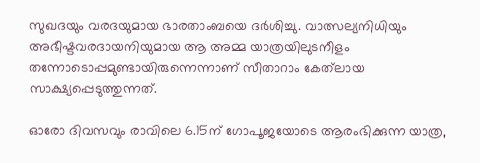സുഖദയും വരദയുമായ ഭാരതാംബയെ ദര്‍ശിച്ചു. വാത്സല്യനിധിയും അഭീഷ്ടവരദായനിയുമായ ആ അമ്മ യാത്രയിലുടനീളം തന്നോടൊപ്പമുണ്ടായിരുന്നെന്നാണ് സീതാറാം കേത്‌ലായ സാക്ഷ്യപ്പെടുത്തുന്നത്.

ഓരോ ദിവസവും രാവിലെ 6.15ന് ഗോപൂജയോടെ ആരംഭിക്കുന്ന യാത്ര,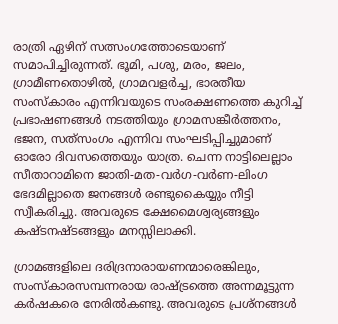രാത്രി ഏഴിന് സത്സംഗത്തോടെയാണ് സമാപിച്ചിരുന്നത്. ഭൂമി, പശു, മരം, ജലം, ഗ്രാമീണതൊഴില്‍, ഗ്രാമവളര്‍ച്ച, ഭാരതീയ സംസ്‌കാരം എന്നിവയുടെ സംരക്ഷണത്തെ കുറിച്ച് പ്രഭാഷണങ്ങള്‍ നടത്തിയും ഗ്രാമസങ്കീര്‍ത്തനം, ഭജന, സത്‌സംഗം എന്നിവ സംഘടിപ്പിച്ചുമാണ് ഓരോ ദിവസത്തെയും യാത്ര. ചെന്ന നാട്ടിലെല്ലാം സീതാറാമിനെ ജാതി-മത-വര്‍ഗ-വര്‍ണ-ലിംഗ ഭേദമില്ലാതെ ജനങ്ങള്‍ രണ്ടുകൈയ്യും നീട്ടി സ്വീകരിച്ചു. അവരുടെ ക്ഷേമൈശ്വര്യങ്ങളും കഷ്ടനഷ്ടങ്ങളും മനസ്സിലാക്കി.

ഗ്രാമങ്ങളിലെ ദരിദ്രനാരായണന്മാരെങ്കിലും, സംസ്‌കാരസമ്പന്നരായ രാഷ്‌ട്രത്തെ അന്നമൂട്ടുന്ന കര്‍ഷകരെ നേരില്‍കണ്ടു. അവരുടെ പ്രശ്‌നങ്ങള്‍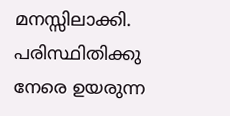മനസ്സിലാക്കി. പരിസ്ഥിതിക്കു നേരെ ഉയരുന്ന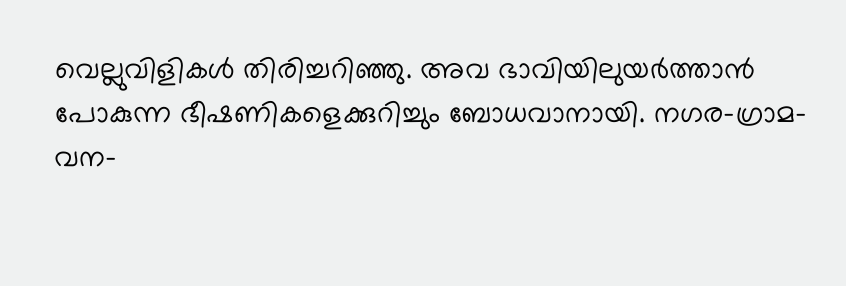വെല്ലുവിളികള്‍ തിരിച്ചറിഞ്ഞു. അവ ഭാവിയിലുയര്‍ത്താന്‍ പോകുന്ന ഭീഷണികളെക്കുറിച്ചും ബോധവാനായി. നഗര-ഗ്രാമ-വന-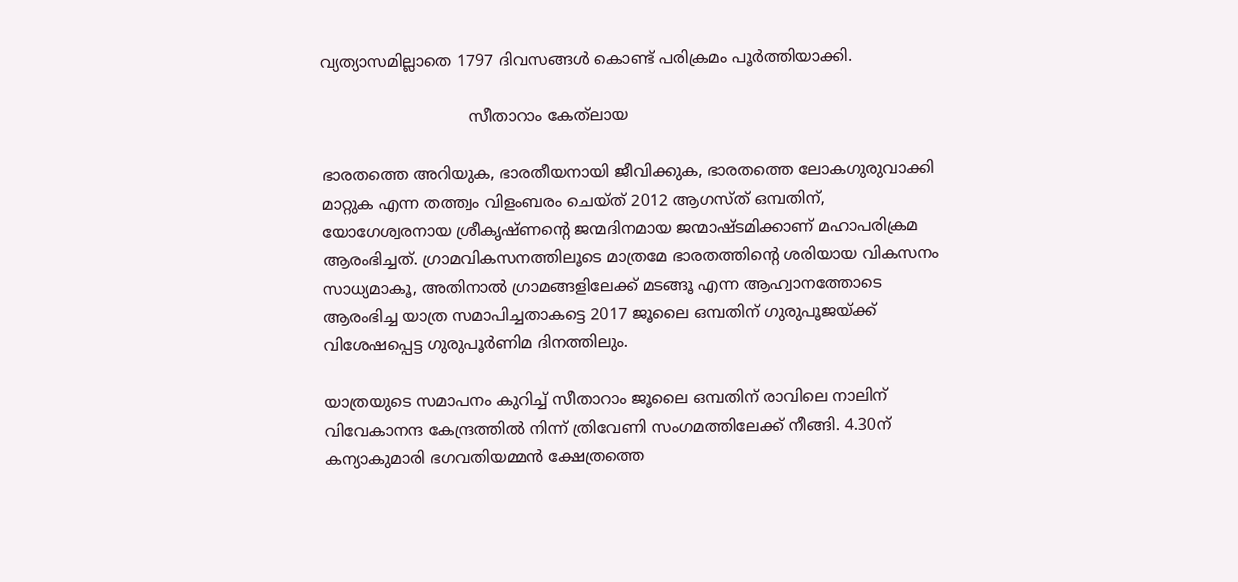വ്യത്യാസമില്ലാതെ 1797 ദിവസങ്ങള്‍ കൊണ്ട് പരിക്രമം പൂര്‍ത്തിയാക്കി.

                              സീതാറാം കേത്‌ലായ

ഭാരതത്തെ അറിയുക, ഭാരതീയനായി ജീവിക്കുക, ഭാരതത്തെ ലോകഗുരുവാക്കി മാറ്റുക എന്ന തത്ത്വം വിളംബരം ചെയ്ത് 2012 ആഗസ്ത് ഒമ്പതിന്, യോഗേശ്വരനായ ശ്രീകൃഷ്ണന്റെ ജന്മദിനമായ ജന്മാഷ്ടമിക്കാണ് മഹാപരിക്രമ ആരംഭിച്ചത്. ഗ്രാമവികസനത്തിലൂടെ മാത്രമേ ഭാരതത്തിന്റെ ശരിയായ വികസനം സാധ്യമാകൂ, അതിനാല്‍ ഗ്രാമങ്ങളിലേക്ക് മടങ്ങൂ എന്ന ആഹ്വാനത്തോടെ ആരംഭിച്ച യാത്ര സമാപിച്ചതാകട്ടെ 2017 ജൂലൈ ഒമ്പതിന് ഗുരുപൂജയ്‌ക്ക് വിശേഷപ്പെട്ട ഗുരുപൂര്‍ണിമ ദിനത്തിലും.

യാത്രയുടെ സമാപനം കുറിച്ച് സീതാറാം ജൂലൈ ഒമ്പതിന് രാവിലെ നാലിന് വിവേകാനന്ദ കേന്ദ്രത്തില്‍ നിന്ന് ത്രിവേണി സംഗമത്തിലേക്ക് നീങ്ങി. 4.30ന് കന്യാകുമാരി ഭഗവതിയമ്മന്‍ ക്ഷേത്രത്തെ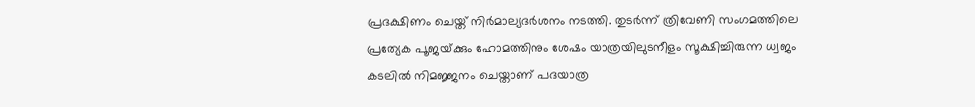പ്രദക്ഷിണം ചെയ്ത് നിര്‍മാല്യദര്‍ശനം നടത്തി. തുടര്‍ന്ന് ത്രിവേണി സംഗമത്തിലെ പ്രത്യേക പൂജയ്‌ക്കും ഹോമത്തിനും ശേഷം യാത്രയിലുടനീളം സൂക്ഷിച്ചിരുന്ന ധ്വജം കടലില്‍ നിമജ്ജനം ചെയ്താണ് പദയാത്ര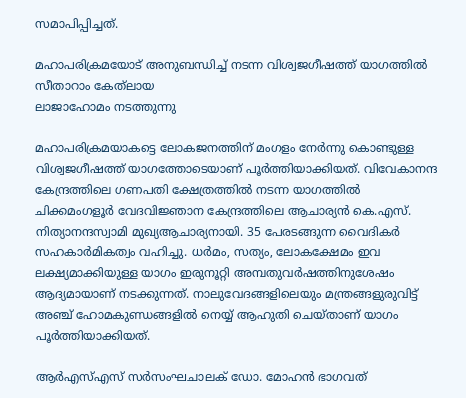സമാപിപ്പിച്ചത്.

മഹാപരിക്രമയോട് അനുബന്ധിച്ച് നടന്ന വിശ്വജഗീഷത്ത് യാഗത്തില്‍ സീതാറാം കേത്‌ലായ
ലാജാഹോമം നടത്തുന്നു

മഹാപരിക്രമയാകട്ടെ ലോകജനത്തിന് മംഗളം നേര്‍ന്നു കൊണ്ടുള്ള വിശ്വജഗീഷത്ത് യാഗത്തോടെയാണ് പൂര്‍ത്തിയാക്കിയത്. വിവേകാനന്ദ കേന്ദ്രത്തിലെ ഗണപതി ക്ഷേത്രത്തില്‍ നടന്ന യാഗത്തില്‍ ചിക്കമംഗളൂര്‍ വേദവിജ്ഞാന കേന്ദ്രത്തിലെ ആചാര്യന്‍ കെ.എസ്. നിത്യാനന്ദസ്വാമി മുഖ്യആചാര്യനായി. 35 പേരടങ്ങുന്ന വൈദികര്‍ സഹകാര്‍മികത്വം വഹിച്ചു. ധര്‍മം, സത്യം, ലോകക്ഷേമം ഇവ ലക്ഷ്യമാക്കിയുള്ള യാഗം ഇരുനൂറ്റി അമ്പതുവര്‍ഷത്തിനുശേഷം ആദ്യമായാണ് നടക്കുന്നത്. നാലുവേദങ്ങളിലെയും മന്ത്രങ്ങളുരുവിട്ട് അഞ്ച് ഹോമകുണ്ഡങ്ങളില്‍ നെയ്യ് ആഹുതി ചെയ്താണ് യാഗം പൂര്‍ത്തിയാക്കിയത്.

ആര്‍എസ്എസ് സര്‍സംഘചാലക് ഡോ. മോഹന്‍ ഭാഗവത്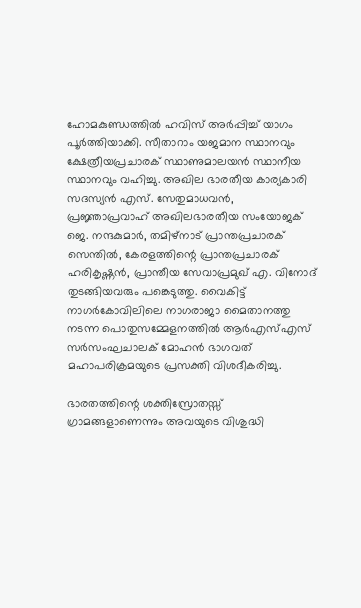ഹോമകുണ്ഡത്തില്‍ ഹവിസ് അര്‍പ്പിച്ച് യാഗം പൂര്‍ത്തിയാക്കി. സീതാറാം യജമാന സ്ഥാനവും ക്ഷേത്രീയപ്രചാരക് സ്ഥാണുമാലയന്‍ സ്ഥാനീയ സ്ഥാനവും വഹിച്ചു. അഖില ഭാരതീയ കാര്യകാരി സദസ്യന്‍ എസ്. സേതുമാധവന്‍, പ്രജ്ഞാപ്രവാഹ് അഖിലഭാരതീയ സംയോജക് ജെ. നന്ദകുമാര്‍, തമിഴ്‌നാട് പ്രാന്തപ്രചാരക് സെന്തില്‍, കേരളത്തിന്റെ പ്രാന്തപ്രചാരക് ഹരികൃഷ്ണന്‍, പ്രാന്തീയ സേവാപ്രമുഖ് എ. വിനോദ് തുടങ്ങിയവരും പങ്കെടുത്തു. വൈകിട്ട് നാഗര്‍കോവിലിലെ നാഗരാജാ മൈതാനത്തു നടന്ന പൊതുസമ്മേളനത്തില്‍ ആര്‍എസ്എസ് സര്‍സംഘചാലക് മോഹന്‍ ഭാഗവത് മഹാപരിക്രമയുടെ പ്രസക്തി വിശദീകരിച്ചു.

ഭാരതത്തിന്റെ ശക്തിസ്രോതസ്സ് ഗ്രാമങ്ങളാണെന്നും അവയുടെ വിശുദ്ധി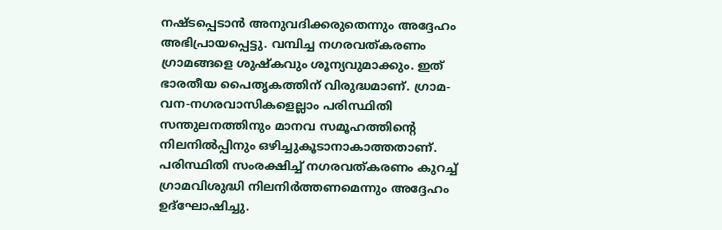നഷ്ടപ്പെടാന്‍ അനുവദിക്കരുതെന്നും അദ്ദേഹം അഭിപ്രായപ്പെട്ടു. വമ്പിച്ച നഗരവത്കരണം ഗ്രാമങ്ങളെ ശുഷ്‌കവും ശൂന്യവുമാക്കും. ഇത് ഭാരതീയ പൈതൃകത്തിന് വിരുദ്ധമാണ്. ഗ്രാമ-വന-നഗരവാസികളെല്ലാം പരിസ്ഥിതി സന്തുലനത്തിനും മാനവ സമൂഹത്തിന്റെ നിലനില്‍പ്പിനും ഒഴിച്ചുകൂടാനാകാത്തതാണ്. പരിസ്ഥിതി സംരക്ഷിച്ച് നഗരവത്കരണം കുറച്ച് ഗ്രാമവിശുദ്ധി നിലനിര്‍ത്തണമെന്നും അദ്ദേഹം ഉദ്‌ഘോഷിച്ചു.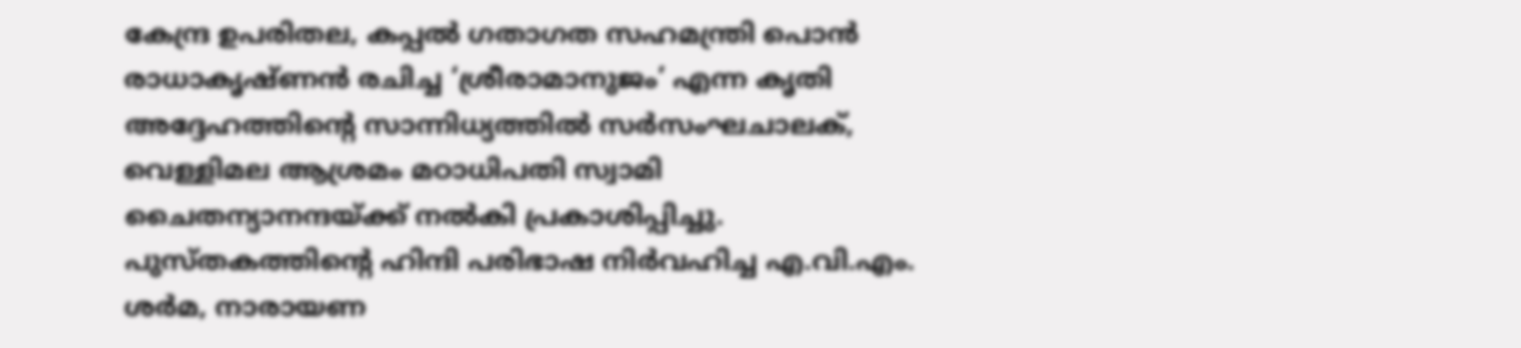കേന്ദ്ര ഉപരിതല, കപ്പല്‍ ഗതാഗത സഹമന്ത്രി പൊന്‍ രാധാകൃഷ്ണന്‍ രചിച്ച ‘ശ്രീരാമാനുജം’ എന്ന കൃതി അദ്ദേഹത്തിന്റെ സാന്നിധ്യത്തില്‍ സര്‍സംഘചാലക്, വെള്ളിമല ആശ്രമം മഠാധിപതി സ്വാമി ചൈതന്യാനന്ദയ്‌ക്ക് നല്‍കി പ്രകാശിപ്പിച്ചു. പുസ്തകത്തിന്റെ ഹിന്ദി പരിഭാഷ നിര്‍വഹിച്ച എ.വി.എം. ശര്‍മ, നാരായണ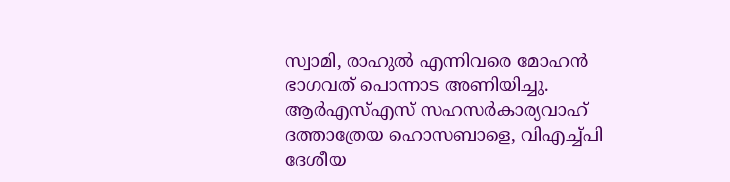സ്വാമി, രാഹുല്‍ എന്നിവരെ മോഹന്‍ ഭാഗവത് പൊന്നാട അണിയിച്ചു. ആര്‍എസ്എസ് സഹസര്‍കാര്യവാഹ് ദത്താത്രേയ ഹൊസബാളെ, വിഎച്ച്പി ദേശീയ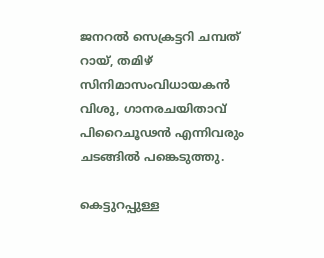ജനറല്‍ സെക്രട്ടറി ചമ്പത് റായ്, തമിഴ് സിനിമാസംവിധായകന്‍ വിശു, ഗാനരചയിതാവ് പിറൈചൂഢന്‍ എന്നിവരും ചടങ്ങില്‍ പങ്കെടുത്തു.

കെട്ടുറപ്പുള്ള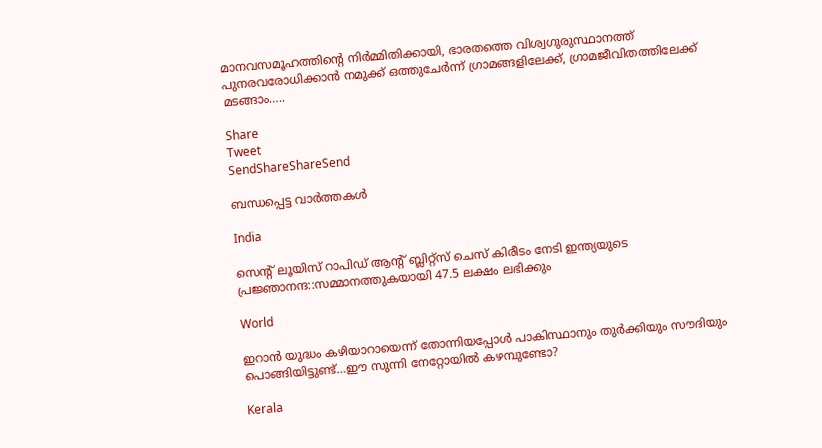മാനവസമൂഹത്തിന്റെ നിര്‍മ്മിതിക്കായി, ഭാരതത്തെ വിശ്വഗുരുസ്ഥാനത്ത് പുനരവരോധിക്കാന്‍ നമുക്ക് ഒത്തുചേര്‍ന്ന് ഗ്രാമങ്ങളിലേക്ക്, ഗ്രാമജീവിതത്തിലേക്ക് മടങ്ങാം…..

Share
Tweet
SendShareShareSend

ബന്ധപ്പെട്ട വാര്‍ത്തകള്‍

India

സെന്‍റ് ലൂയിസ് റാപിഡ് ആന്‍റ് ബ്ലിറ്റ്സ് ചെസ് കിരീടം നേടി ഇന്ത്യയുടെ പ്രജ്ഞാനന്ദ::സമ്മാനത്തുകയായി 47.5 ലക്ഷം ലഭിക്കും

World

ഇറാന്‍ യുദ്ധം കഴിയാറായെന്ന് തോന്നിയപ്പോള്‍ പാകിസ്ഥാനും തുര്‍ക്കിയും സൗദിയും പൊങ്ങിയിട്ടുണ്ട്…ഈ സുന്നി നേറ്റോയില്‍ കഴമ്പുണ്ടോ?

Kerala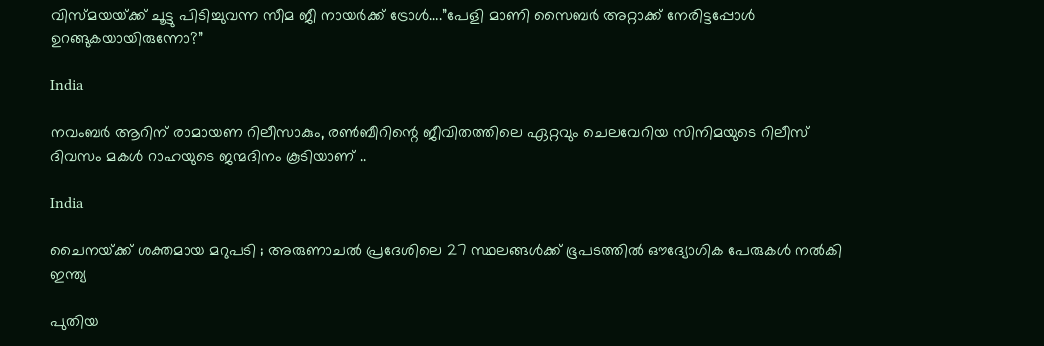വിസ്മയയ്‌ക്ക് ചൂട്ടു പിടിച്ചുവന്ന സീമ ജീ നായര്‍ക്ക് ട്രോള്‍….”പേളി മാണി സൈബര്‍ അറ്റാക്ക് നേരിട്ടപ്പോള്‍ ഉറങ്ങുകയായിരുന്നോ?”

India

നവംബര്‍ ആറിന് രാമായണ റിലീസാകും, രണ്‍ബീറിന്റെ ജീവിതത്തിലെ ഏറ്റവും ചെലവേറിയ സിനിമയുടെ റിലീസ് ദിവസം മകള്‍ റാഹയുടെ ജന്മദിനം കൂടിയാണ് ..

India

ചൈനയ്‌ക്ക് ശക്തമായ മറുപടി ; അരുണാചൽ പ്രദേശിലെ 27 സ്ഥലങ്ങൾക്ക് ഭൂപടത്തിൽ ഔദ്യോഗിക പേരുകൾ നൽകി ഇന്ത്യ

പുതിയ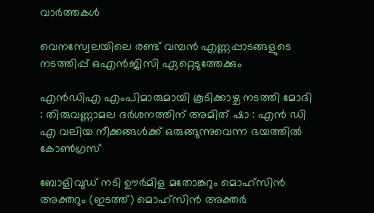വാര്‍ത്തകള്‍

വെനസ്വേലയിലെ രണ്ട് വമ്പന്‍ എണ്ണപ്പാടങ്ങളുടെ നടത്തിപ്പ് ഒഎന്‍ജിസി ഏറ്റെടുത്തേക്കും

എൻഡിഎ എംപിമാരുമായി കൂടിക്കാഴ്ച നടത്തി മോദി : തിരുവണ്ണാമല ദർശനത്തിന് അമിത് ഷാ : എൻ ഡി എ വലിയ നീക്കങ്ങൾക്ക് ഒരുങ്ങുന്നുവെന്ന ഭയത്തിൽ കോൺഗ്രസ്

ബോളിവുഡ് നടി ഊര്‍മിള മതോങ്കറും മൊഹ്സിന്‍ അക്തറും (ഇടത്ത്) മൊഹ്സിന്‍ അക്തര്‍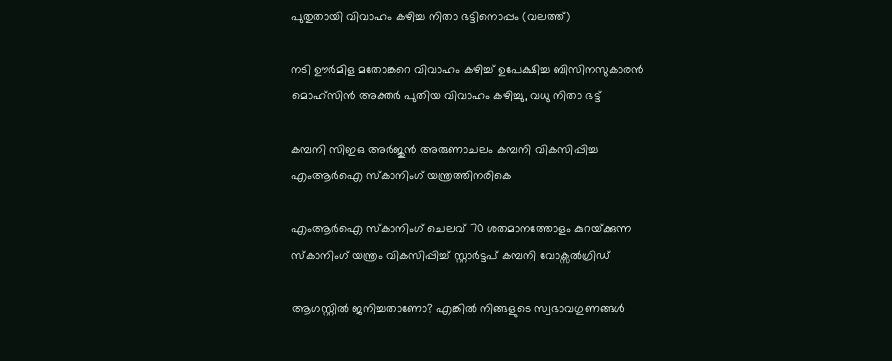പുതുതായി വിവാഹം കഴിച്ച നിതാ ഭട്ടിനൊപ്പം (വലത്ത്)

നടി ഊര്‍മിള മതോങ്കറെ വിവാഹം കഴിച്ച് ഉപേക്ഷിച്ച ബിസിനസുകാരന്‍ മൊഹ്സിന്‍ അക്തര്‍ പുതിയ വിവാഹം കഴിച്ചു, വധു നിതാ ഭട്ട്

കമ്പനി സിഇഒ അര്‍ജുന്‍ അരുണാചലം കമ്പനി വികസിപ്പിച്ച എംആര്‍ഐ സ്കാനിംഗ് യന്ത്രത്തിനരികെ

എംആര്‍ഐ സ്കാനിംഗ് ചെലവ് 70 ശതമാനത്തോളം കുറയ്‌ക്കുന്ന സ്കാനിംഗ് യന്ത്രം വികസിപ്പിച്ച് സ്റ്റാര്‍ട്ടപ് കമ്പനി വോക്സല്‍ഗ്രിഡ്

ആഗസ്റ്റിൽ ജനിച്ചതാണോ? എങ്കിൽ നിങ്ങളുടെ സ്വഭാവഗുണങ്ങൾ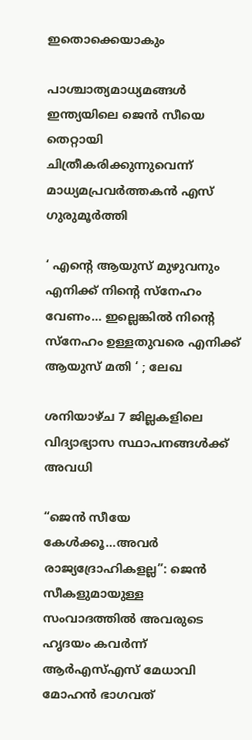ഇതൊക്കെയാകും

പാശ്ചാത്യമാധ്യമങ്ങള്‍ ഇന്ത്യയിലെ ജെന്‍ സീയെ തെറ്റായി ചിത്രീകരിക്കുന്നുവെന്ന് മാധ്യമപ്രവര്‍ത്തകന്‍ എസ് ഗുരുമൂര്‍ത്തി

‘ എന്റെ ആയുസ് മുഴുവനും എനിക്ക് നിന്റെ സ്നേഹം വേണം… ഇല്ലെങ്കിൽ നിന്റെ സ്നേഹം ഉള്ളതുവരെ എനിക്ക് ആയുസ് മതി ‘ ; ലേഖ

ശനിയാഴ്ച 7 ജില്ലകളിലെ വിദ്യാഭ്യാസ സ്ഥാപനങ്ങള്‍ക്ക് അവധി

“ജെന്‍ സീയേ കേള്‍ക്കൂ…അവര്‍ രാജ്യദ്രോഹികളല്ല”: ജെന്‍ സീകളുമായുള്ള സംവാദത്തില്‍ അവരുടെ ഹൃദയം കവര്‍ന്ന് ആര്‍എസ്എസ് മേധാവി മോഹന്‍ ഭാഗവത്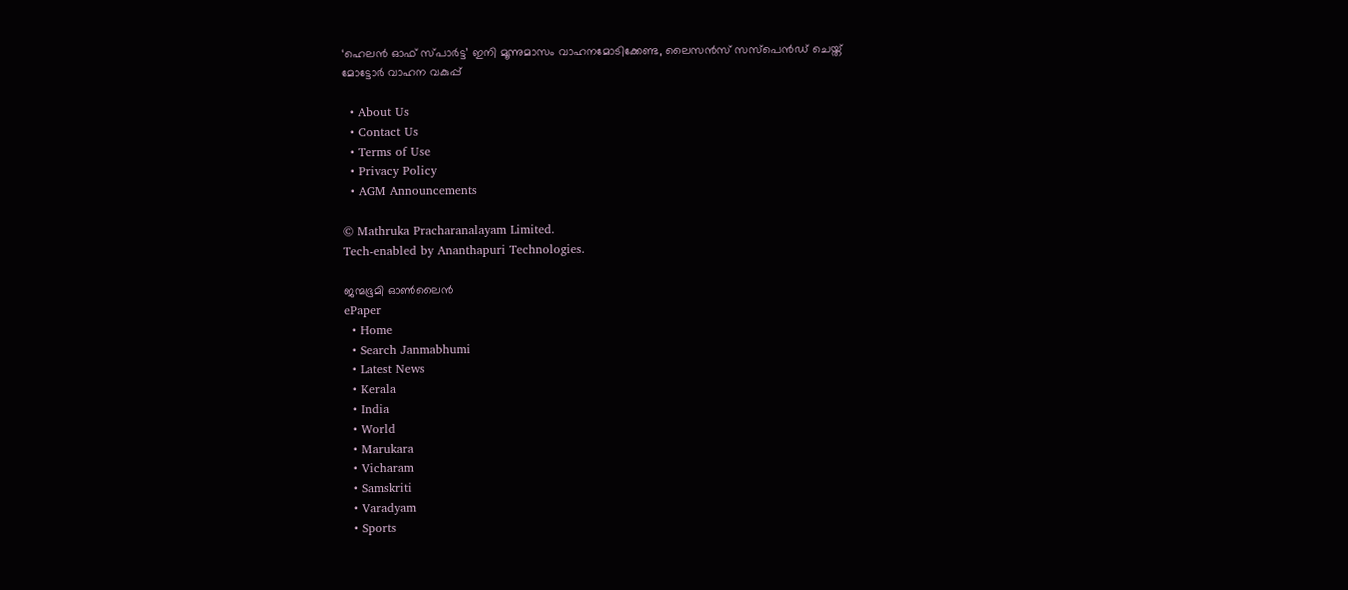‘ഹെലന്‍ ഓഫ് സ്പാര്‍ട്ട’ ഇനി മൂന്നുമാസം വാഹനമോടിക്കേണ്ട, ലൈസന്‍സ് സസ്‌പെന്‍ഡ് ചെയ്ത് മോട്ടോര്‍ വാഹന വകുപ്പ്

  • About Us
  • Contact Us
  • Terms of Use
  • Privacy Policy
  • AGM Announcements

© Mathruka Pracharanalayam Limited.
Tech-enabled by Ananthapuri Technologies.

ജന്മഭൂമി ഓണ്‍ലൈന്‍
ePaper
  • Home
  • Search Janmabhumi
  • Latest News
  • Kerala
  • India
  • World
  • Marukara
  • Vicharam
  • Samskriti
  • Varadyam
  • Sports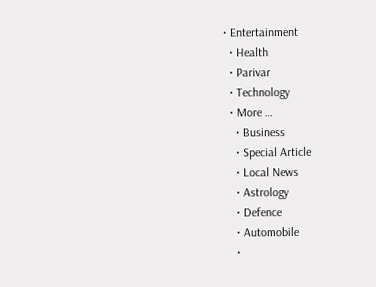• Entertainment
  • Health
  • Parivar
  • Technology
  • More …
    • Business
    • Special Article
    • Local News
    • Astrology
    • Defence
    • Automobile
    •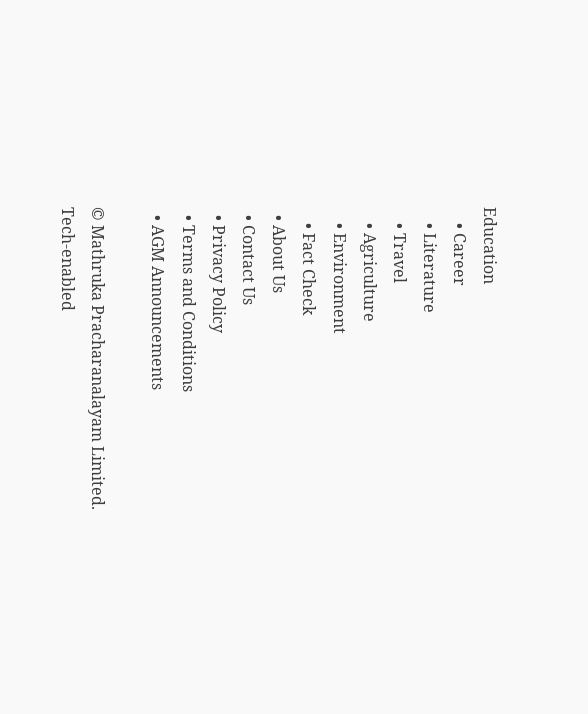Education
    • Career
    • Literature
    • Travel
    • Agriculture
    • Environment
    • Fact Check
  • About Us
  • Contact Us
  • Privacy Policy
  • Terms and Conditions
  • AGM Announcements

© Mathruka Pracharanalayam Limited.
Tech-enabled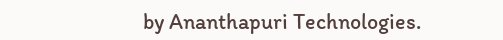by Ananthapuri Technologies.